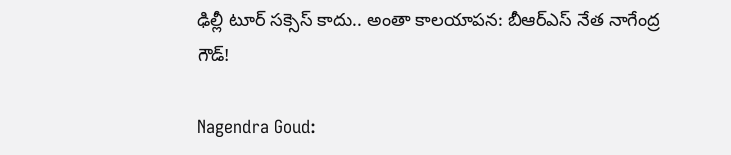ఢిల్లీ టూర్ సక్సెస్ కాదు.. అంతా కాలయాపన: బీఆర్ఎస్ నేత నాగేంద్ర గౌడ్!

Nagendra Goud: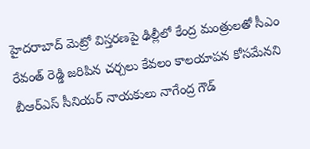హైదరాబాద్ మెట్రో విస్తరణపై ఢిల్లీలో కేంద్ర మంత్రులతో సీఎం రేవంత్ రెడ్డి జరిపిన చర్చలు కేవలం కాలయాపన కోసమేనని బీఆర్ఎస్ సీనియర్ నాయకులు నాగేంద్ర గౌడ్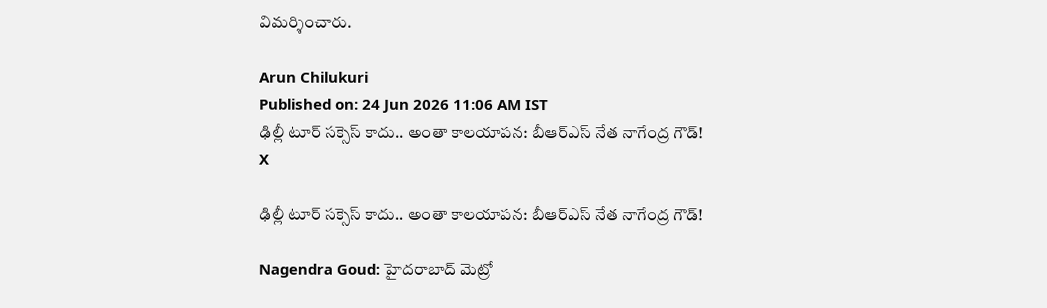విమర్శించారు.

Arun Chilukuri
Published on: 24 Jun 2026 11:06 AM IST
ఢిల్లీ టూర్ సక్సెస్ కాదు.. అంతా కాలయాపన: బీఆర్ఎస్ నేత నాగేంద్ర గౌడ్!
X

ఢిల్లీ టూర్ సక్సెస్ కాదు.. అంతా కాలయాపన: బీఆర్ఎస్ నేత నాగేంద్ర గౌడ్!

Nagendra Goud: హైదరాబాద్ మెట్రో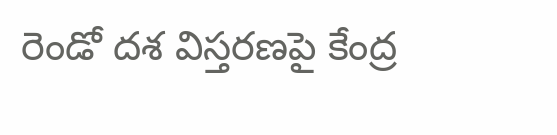రెండో దశ విస్తరణపై కేంద్ర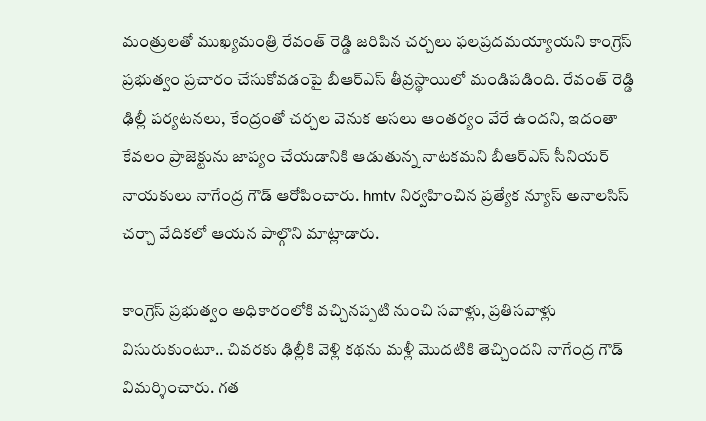మంత్రులతో ముఖ్యమంత్రి రేవంత్ రెడ్డి జరిపిన చర్చలు ఫలప్రదమయ్యాయని కాంగ్రెస్ ప్రభుత్వం ప్రచారం చేసుకోవడంపై బీఆర్ఎస్ తీవ్రస్థాయిలో మండిపడింది. రేవంత్ రెడ్డి ఢిల్లీ పర్యటనలు, కేంద్రంతో చర్చల వెనుక అసలు ఆంతర్యం వేరే ఉందని, ఇదంతా కేవలం ప్రాజెక్టును జాప్యం చేయడానికి ఆడుతున్న నాటకమని బీఆర్ఎస్ సీనియర్ నాయకులు నాగేంద్ర గౌడ్ ఆరోపించారు. hmtv నిర్వహించిన ప్రత్యేక న్యూస్ అనాలసిస్ చర్చా వేదికలో ఆయన పాల్గొని మాట్లాడారు.

కాంగ్రెస్ ప్రభుత్వం అధికారంలోకి వచ్చినప్పటి నుంచి సవాళ్లు, ప్రతిసవాళ్లు విసురుకుంటూ.. చివరకు ఢిల్లీకి వెళ్లి కథను మళ్లీ మొదటికి తెచ్చిందని నాగేంద్ర గౌడ్ విమర్శించారు. గత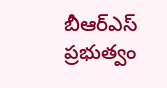బీఆర్ఎస్ ప్రభుత్వం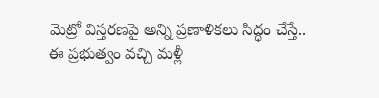మెట్రో విస్తరణపై అన్ని ప్రణాళికలు సిద్ధం చేస్తే.. ఈ ప్రభుత్వం వచ్చి మళ్లీ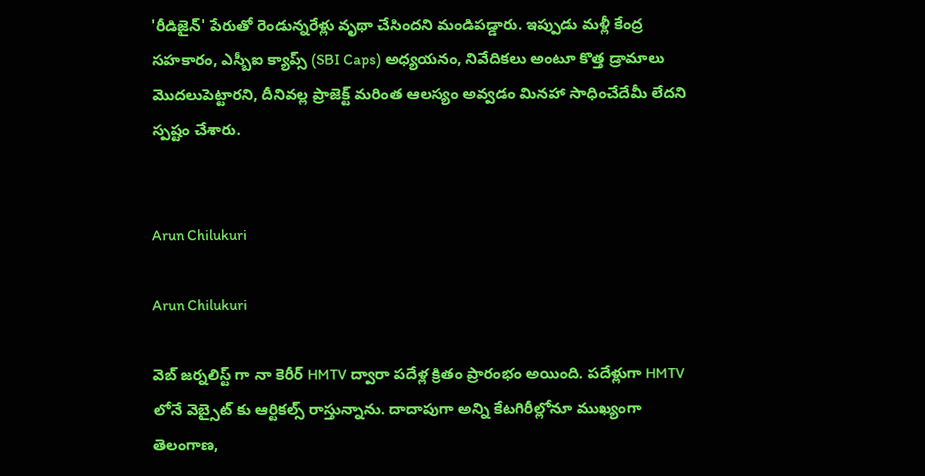'రీడిజైన్' పేరుతో రెండున్నరేళ్లు వృథా చేసిందని మండిపడ్డారు. ఇప్పుడు మళ్లీ కేంద్ర సహకారం, ఎస్బీఐ క్యాప్స్ (SBI Caps) అధ్యయనం, నివేదికలు అంటూ కొత్త డ్రామాలు మొదలుపెట్టారని, దీనివల్ల ప్రాజెక్ట్ మరింత ఆలస్యం అవ్వడం మినహా సాధించేదేమీ లేదని స్పష్టం చేశారు.


Arun Chilukuri

Arun Chilukuri

వెబ్ జర్నలిస్ట్ గా నా కెరీర్ HMTV ద్వారా పదేళ్ల క్రితం ప్రారంభం అయింది. పదేళ్లుగా HMTV లోనే వెబ్సైట్ కు ఆర్టికల్స్ రాస్తున్నాను. దాదాపుగా అన్ని కేటగిరీల్లోనూ ముఖ్యంగా తెలంగాణ,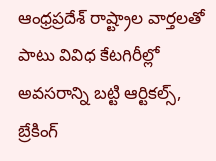ఆంధ్రప్రదేశ్ రాష్ట్రాల వార్తలతో పాటు వివిధ కేటగిరీల్లో అవసరాన్ని బట్టి ఆర్టికల్స్, బ్రేకింగ్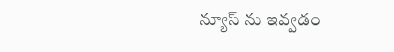న్యూస్ ను ఇవ్వడం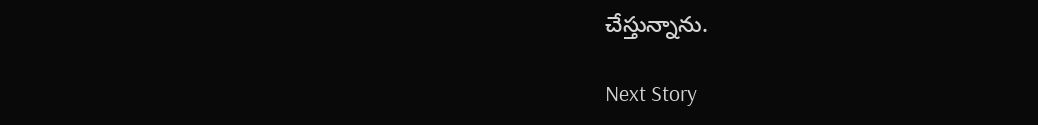చేస్తున్నాను.

Next Story